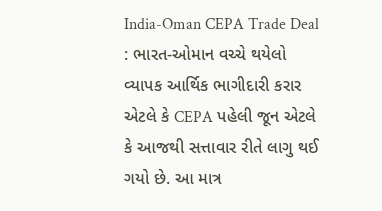India-Oman CEPA Trade Deal : ભારત-ઓમાન વચ્ચે થયેલો વ્યાપક આર્થિક ભાગીદારી કરાર એટલે કે CEPA પહેલી જૂન એટલે કે આજથી સત્તાવાર રીતે લાગુ થઈ ગયો છે. આ માત્ર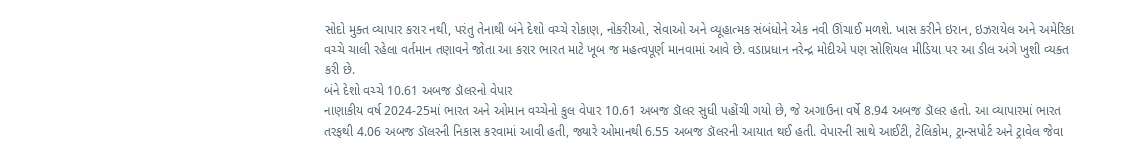સોદો મુક્ત વ્યાપાર કરાર નથી, પરંતુ તેનાથી બંને દેશો વચ્ચે રોકાણ, નોકરીઓ, સેવાઓ અને વ્યૂહાત્મક સંબંધોને એક નવી ઊંચાઈ મળશે. ખાસ કરીને ઇરાન, ઇઝરાયેલ અને અમેરિકા વચ્ચે ચાલી રહેલા વર્તમાન તણાવને જોતા આ કરાર ભારત માટે ખૂબ જ મહત્વપૂર્ણ માનવામાં આવે છે. વડાપ્રધાન નરેન્દ્ર મોદીએ પણ સોશિયલ મીડિયા પર આ ડીલ અંગે ખુશી વ્યક્ત કરી છે.
બંને દેશો વચ્ચે 10.61 અબજ ડૉલરનો વેપાર
નાણાકીય વર્ષ 2024-25માં ભારત અને ઓમાન વચ્ચેનો કુલ વેપાર 10.61 અબજ ડૉલર સુધી પહોંચી ગયો છે, જે અગાઉના વર્ષે 8.94 અબજ ડૉલર હતો. આ વ્યાપારમાં ભારત તરફથી 4.06 અબજ ડૉલરની નિકાસ કરવામાં આવી હતી, જ્યારે ઓમાનથી 6.55 અબજ ડૉલરની આયાત થઈ હતી. વેપારની સાથે આઈટી, ટેલિકોમ, ટ્રાન્સપોર્ટ અને ટ્રાવેલ જેવા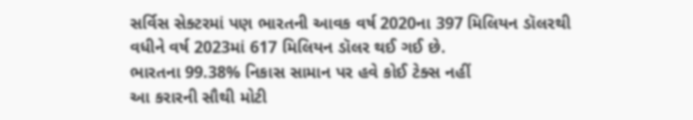સર્વિસ સેક્ટરમાં પણ ભારતની આવક વર્ષ 2020ના 397 મિલિયન ડૉલરથી વધીને વર્ષ 2023માં 617 મિલિયન ડૉલર થઈ ગઈ છે.
ભારતના 99.38% નિકાસ સામાન પર હવે કોઈ ટેક્સ નહીં
આ કરારની સૌથી મોટી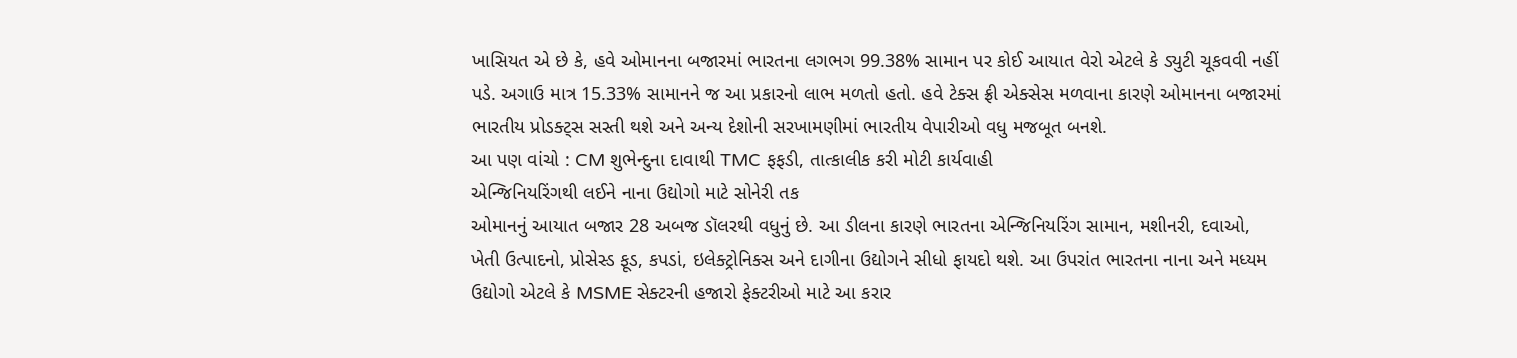ખાસિયત એ છે કે, હવે ઓમાનના બજારમાં ભારતના લગભગ 99.38% સામાન પર કોઈ આયાત વેરો એટલે કે ડ્યુટી ચૂકવવી નહીં પડે. અગાઉ માત્ર 15.33% સામાનને જ આ પ્રકારનો લાભ મળતો હતો. હવે ટેક્સ ફ્રી એક્સેસ મળવાના કારણે ઓમાનના બજારમાં ભારતીય પ્રોડક્ટ્સ સસ્તી થશે અને અન્ય દેશોની સરખામણીમાં ભારતીય વેપારીઓ વધુ મજબૂત બનશે.
આ પણ વાંચો : CM શુભેન્દુના દાવાથી TMC ફફડી, તાત્કાલીક કરી મોટી કાર્યવાહી
એન્જિનિયરિંગથી લઈને નાના ઉદ્યોગો માટે સોનેરી તક
ઓમાનનું આયાત બજાર 28 અબજ ડૉલરથી વધુનું છે. આ ડીલના કારણે ભારતના એન્જિનિયરિંગ સામાન, મશીનરી, દવાઓ, ખેતી ઉત્પાદનો, પ્રોસેસ્ડ ફૂડ, કપડાં, ઇલેક્ટ્રોનિક્સ અને દાગીના ઉદ્યોગને સીધો ફાયદો થશે. આ ઉપરાંત ભારતના નાના અને મધ્યમ ઉદ્યોગો એટલે કે MSME સેક્ટરની હજારો ફેક્ટરીઓ માટે આ કરાર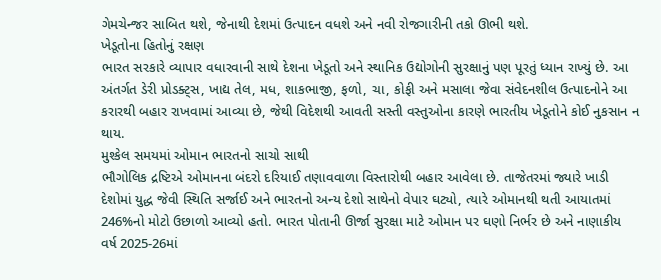ગેમચેન્જર સાબિત થશે, જેનાથી દેશમાં ઉત્પાદન વધશે અને નવી રોજગારીની તકો ઊભી થશે.
ખેડૂતોના હિતોનું રક્ષણ
ભારત સરકારે વ્યાપાર વધારવાની સાથે દેશના ખેડૂતો અને સ્થાનિક ઉદ્યોગોની સુરક્ષાનું પણ પૂરતું ધ્યાન રાખ્યું છે. આ અંતર્ગત ડેરી પ્રોડક્ટ્સ, ખાદ્ય તેલ, મધ, શાકભાજી, ફળો, ચા, કોફી અને મસાલા જેવા સંવેદનશીલ ઉત્પાદનોને આ કરારથી બહાર રાખવામાં આવ્યા છે, જેથી વિદેશથી આવતી સસ્તી વસ્તુઓના કારણે ભારતીય ખેડૂતોને કોઈ નુકસાન ન થાય.
મુશ્કેલ સમયમાં ઓમાન ભારતનો સાચો સાથી
ભૌગોલિક દ્રષ્ટિએ ઓમાનના બંદરો દરિયાઈ તણાવવાળા વિસ્તારોથી બહાર આવેલા છે. તાજેતરમાં જ્યારે ખાડી દેશોમાં યુદ્ધ જેવી સ્થિતિ સર્જાઈ અને ભારતનો અન્ય દેશો સાથેનો વેપાર ઘટ્યો, ત્યારે ઓમાનથી થતી આયાતમાં 246%નો મોટો ઉછાળો આવ્યો હતો. ભારત પોતાની ઊર્જા સુરક્ષા માટે ઓમાન પર ઘણો નિર્ભર છે અને નાણાકીય વર્ષ 2025-26માં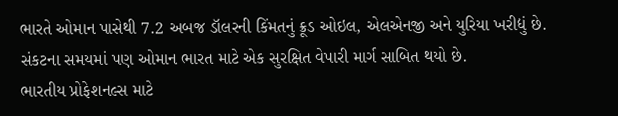ભારતે ઓમાન પાસેથી 7.2 અબજ ડૉલરની કિંમતનું ક્રૂડ ઓઇલ, એલએનજી અને યુરિયા ખરીદ્યું છે. સંકટના સમયમાં પણ ઓમાન ભારત માટે એક સુરક્ષિત વેપારી માર્ગ સાબિત થયો છે.
ભારતીય પ્રોફેશનલ્સ માટે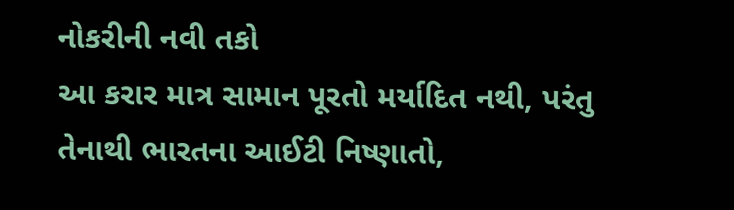નોકરીની નવી તકો
આ કરાર માત્ર સામાન પૂરતો મર્યાદિત નથી, પરંતુ તેનાથી ભારતના આઈટી નિષ્ણાતો,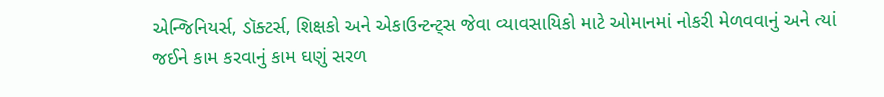એન્જિનિયર્સ, ડૉક્ટર્સ, શિક્ષકો અને એકાઉન્ટન્ટ્સ જેવા વ્યાવસાયિકો માટે ઓમાનમાં નોકરી મેળવવાનું અને ત્યાં જઈને કામ કરવાનું કામ ઘણું સરળ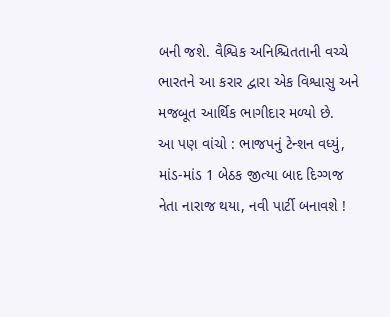બની જશે. વૈશ્વિક અનિશ્ચિતતાની વચ્ચે ભારતને આ કરાર દ્વારા એક વિશ્વાસુ અને મજબૂત આર્થિક ભાગીદાર મળ્યો છે.
આ પણ વાંચો : ભાજપનું ટેન્શન વધ્યું, માંડ-માંડ 1 બેઠક જીત્યા બાદ દિગ્ગજ નેતા નારાજ થયા, નવી પાર્ટી બનાવશે !